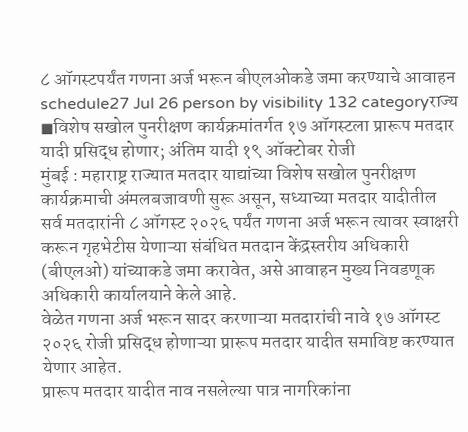८ ऑगस्टपर्यंत गणना अर्ज भरून बीएलओकडे जमा करण्याचे आवाहन
schedule27 Jul 26 person by visibility 132 categoryराज्य
◼विशेष सखोल पुनरीक्षण कार्यक्रमांतर्गत १७ ऑगस्टला प्रारूप मतदार यादी प्रसिद्ध होणार; अंतिम यादी १९ ऑक्टोबर रोजी
मुंबई : महाराष्ट्र राज्यात मतदार याद्यांच्या विशेष सखोल पुनरीक्षण कार्यक्रमाची अंमलबजावणी सुरू असून, सध्याच्या मतदार यादीतील सर्व मतदारांनी ८ ऑगस्ट २०२६ पर्यंत गणना अर्ज भरून त्यावर स्वाक्षरी करून गृहभेटीस येणाऱ्या संबंधित मतदान केंद्रस्तरीय अधिकारी (बीएलओ) यांच्याकडे जमा करावेत, असे आवाहन मुख्य निवडणूक अधिकारी कार्यालयाने केले आहे.
वेळेत गणना अर्ज भरून सादर करणाऱ्या मतदारांची नावे १७ ऑगस्ट २०२६ रोजी प्रसिद्ध होणाऱ्या प्रारूप मतदार यादीत समाविष्ट करण्यात येणार आहेत.
प्रारूप मतदार यादीत नाव नसलेल्या पात्र नागरिकांना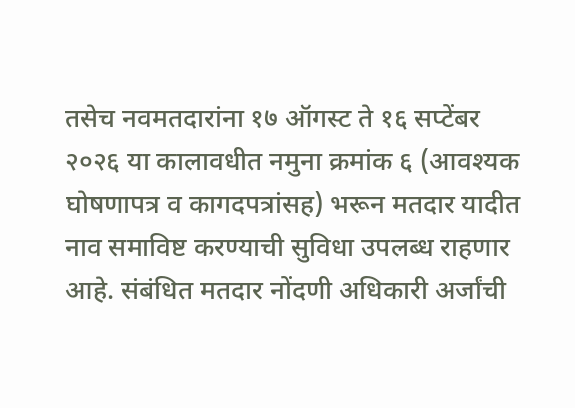तसेच नवमतदारांना १७ ऑगस्ट ते १६ सप्टेंबर २०२६ या कालावधीत नमुना क्रमांक ६ (आवश्यक घोषणापत्र व कागदपत्रांसह) भरून मतदार यादीत नाव समाविष्ट करण्याची सुविधा उपलब्ध राहणार आहे. संबंधित मतदार नोंदणी अधिकारी अर्जांची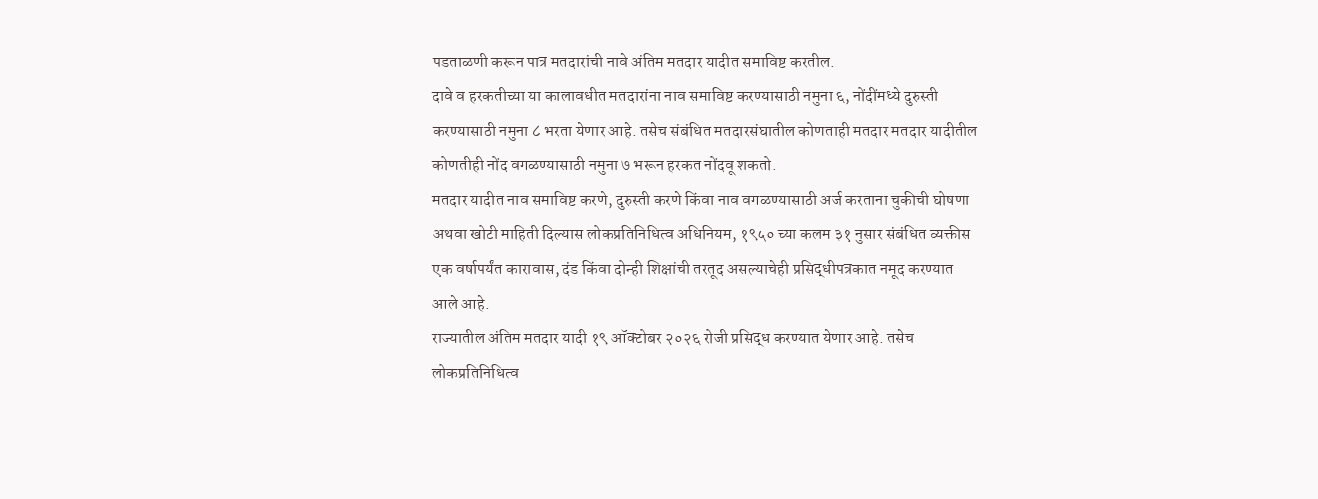पडताळणी करून पात्र मतदारांची नावे अंतिम मतदार यादीत समाविष्ट करतील.
दावे व हरकतीच्या या कालावधीत मतदारांना नाव समाविष्ट करण्यासाठी नमुना ६, नोंदींमध्ये दुरुस्ती करण्यासाठी नमुना ८ भरता येणार आहे. तसेच संबंधित मतदारसंघातील कोणताही मतदार मतदार यादीतील कोणतीही नोंद वगळण्यासाठी नमुना ७ भरून हरकत नोंदवू शकतो.
मतदार यादीत नाव समाविष्ट करणे, दुरुस्ती करणे किंवा नाव वगळण्यासाठी अर्ज करताना चुकीची घोषणा अथवा खोटी माहिती दिल्यास लोकप्रतिनिधित्व अधिनियम, १९५० च्या कलम ३१ नुसार संबंधित व्यक्तीस एक वर्षापर्यंत कारावास, दंड किंवा दोन्ही शिक्षांची तरतूद असल्याचेही प्रसिद्धीपत्रकात नमूद करण्यात आले आहे.
राज्यातील अंतिम मतदार यादी १९ ऑक्टोबर २०२६ रोजी प्रसिद्ध करण्यात येणार आहे. तसेच लोकप्रतिनिधित्व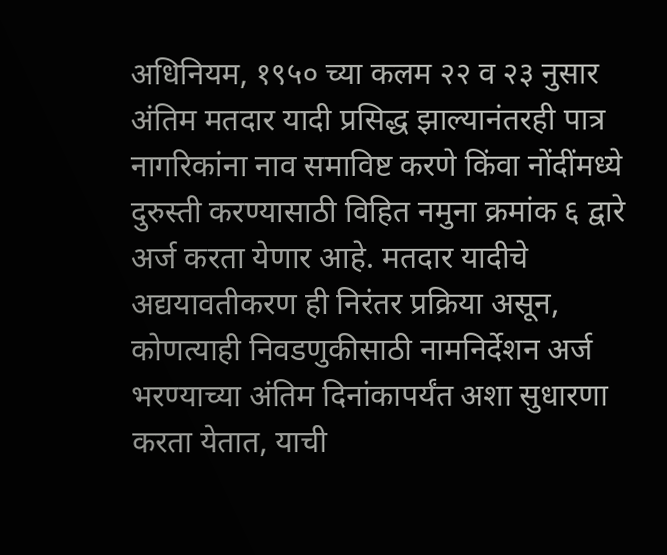अधिनियम, १९५० च्या कलम २२ व २३ नुसार अंतिम मतदार यादी प्रसिद्ध झाल्यानंतरही पात्र नागरिकांना नाव समाविष्ट करणे किंवा नोंदींमध्ये दुरुस्ती करण्यासाठी विहित नमुना क्रमांक ६ द्वारे अर्ज करता येणार आहे. मतदार यादीचे अद्ययावतीकरण ही निरंतर प्रक्रिया असून, कोणत्याही निवडणुकीसाठी नामनिर्देशन अर्ज भरण्याच्या अंतिम दिनांकापर्यंत अशा सुधारणा करता येतात, याची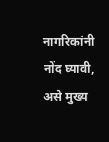नागरिकांनी नोंद घ्यावी, असे मुख्य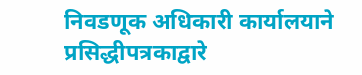निवडणूक अधिकारी कार्यालयाने प्रसिद्धीपत्रकाद्वारे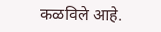कळविले आहे.